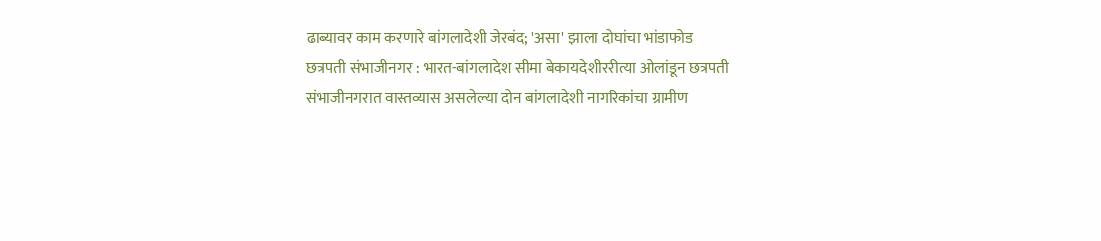ढाब्यावर काम करणारे बांगलादेशी जेरबंद; 'असा' झाला दोघांचा भांडाफोड
छत्रपती संभाजीनगर : भारत-बांगलादेश सीमा बेकायदेशीररीत्या ओलांडून छत्रपती संभाजीनगरात वास्तव्यास असलेल्या दोन बांगलादेशी नागरिकांचा ग्रामीण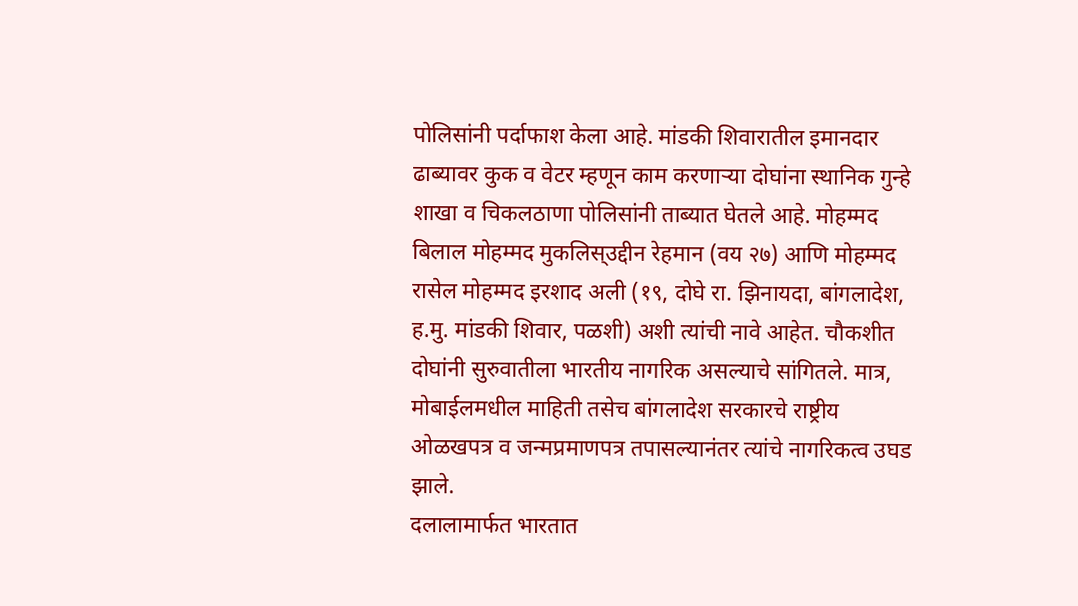पोलिसांनी पर्दाफाश केला आहे. मांडकी शिवारातील इमानदार ढाब्यावर कुक व वेटर म्हणून काम करणाऱ्या दोघांना स्थानिक गुन्हे शाखा व चिकलठाणा पोलिसांनी ताब्यात घेतले आहे. मोहम्मद बिलाल मोहम्मद मुकलिस्उद्दीन रेहमान (वय २७) आणि मोहम्मद रासेल मोहम्मद इरशाद अली (१९, दोघे रा. झिनायदा, बांगलादेश, ह.मु. मांडकी शिवार, पळशी) अशी त्यांची नावे आहेत. चौकशीत दोघांनी सुरुवातीला भारतीय नागरिक असल्याचे सांगितले. मात्र, मोबाईलमधील माहिती तसेच बांगलादेश सरकारचे राष्ट्रीय ओळखपत्र व जन्मप्रमाणपत्र तपासल्यानंतर त्यांचे नागरिकत्व उघड झाले.
दलालामार्फत भारतात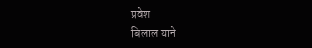प्रवेश
बिलाल याने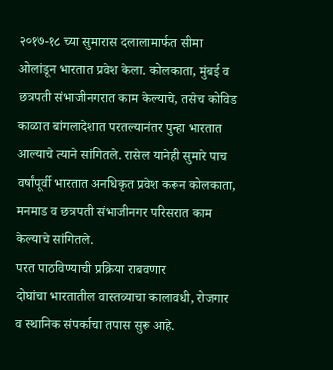२०१७-१८ च्या सुमारास दलालामार्फत सीमा ओलांडून भारतात प्रवेश केला. कोलकाता, मुंबई व छत्रपती संभाजीनगरात काम केल्याचे, तसेच कोविड काळात बांगलादेशात परतल्यानंतर पुन्हा भारतात आल्याचे त्याने सांगितले. रासेल यानेही सुमारे पाच वर्षांपूर्वी भारतात अनधिकृत प्रवेश करून कोलकाता, मनमाड व छत्रपती संभाजीनगर परिसरात काम केल्याचे सांगितले.
परत पाठविण्याची प्रक्रिया राबवणार
दोघांचा भारतातील वास्तव्याचा कालावधी, रोजगार व स्थानिक संपर्काचा तपास सुरू आहे.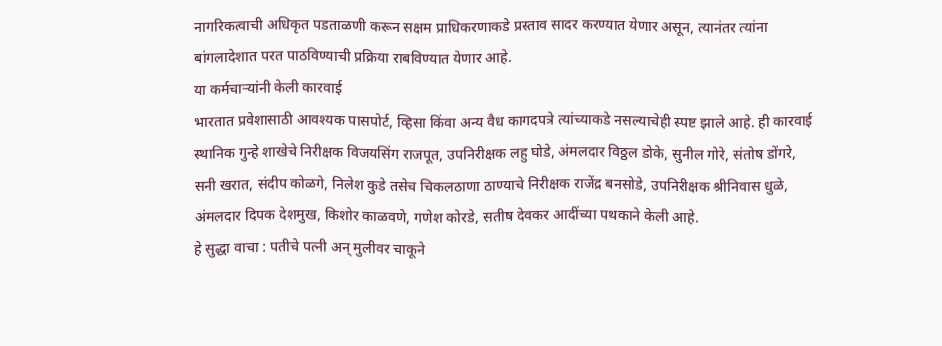नागरिकत्वाची अधिकृत पडताळणी करून सक्षम प्राधिकरणाकडे प्रस्ताव सादर करण्यात येणार असून, त्यानंतर त्यांना बांगलादेशात परत पाठविण्याची प्रक्रिया राबविण्यात येणार आहे.
या कर्मचाऱ्यांनी केली कारवाई
भारतात प्रवेशासाठी आवश्यक पासपोर्ट, व्हिसा किंवा अन्य वैध कागदपत्रे त्यांच्याकडे नसल्याचेही स्पष्ट झाले आहे. ही कारवाई स्थानिक गुन्हे शाखेचे निरीक्षक विजयसिंग राजपूत, उपनिरीक्षक लहु घोडे, अंमलदार विठ्ठल डोके, सुनील गोरे, संतोष डोंगरे, सनी खरात, संदीप कोळगे, निलेश कुडे तसेच चिकलठाणा ठाण्याचे निरीक्षक राजेंद्र बनसोडे, उपनिरीक्षक श्रीनिवास धुळे, अंमलदार दिपक देशमुख, किशोर काळवणे, गणेश कोरडे, सतीष देवकर आदींच्या पथकाने केली आहे.
हे सुद्धा वाचा : पतीचे पत्नी अन् मुलीवर चाकूने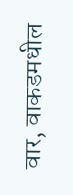वार, वाकडमधील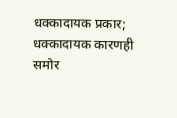धक्कादायक प्रकार; धक्कादायक कारणही समोर